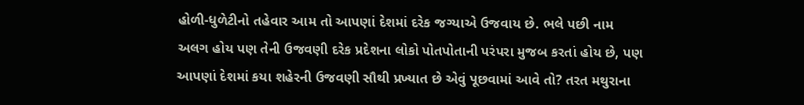હોળી-ધુળેટીનો તહેવાર આમ તો આપણાં દેશમાં દરેક જગ્યાએ ઉજવાય છે. ભલે પછી નામ અલગ હોય પણ તેની ઉજવણી દરેક પ્રદેશના લોકો પોતપોતાની પરંપરા મુજબ કરતાં હોય છે, પણ આપણાં દેશમાં કયા શહેરની ઉજવણી સૌથી પ્રખ્યાત છે એવું પૂછવામાં આવે તો? તરત મથુરાના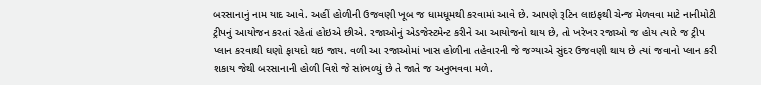બરસાનાનું નામ યાદ આવે. અહીં હોળીની ઉજવણી ખૂબ જ ધામધૂમથી કરવામાં આવે છે. આપણે રૂટિન લાઇફથી ચેન્જ મેળવવા માટે નાનીમોટી ટ્રીપનું આયોજન કરતાં રહેતાં હોઇએ છીએ. રજાઓનું એડજેસ્ટમેન્ટ કરીને આ આયોજનો થાય છે, તો ખરેખર રજાઓ જ હોય ત્યારે જ ટ્રીપ પ્લાન કરવાથી ઘણો ફાયદો થઇ જાય. વળી આ રજાઓમાં ખાસ હોળીના તહેવારની જે જગ્યાએ સુંદર ઉજવણી થાય છે ત્યાં જવાનો પ્લાન કરી શકાય જેથી બરસાનાની હોળી વિશે જે સાંભળ્યું છે તે જાતે જ અનુભવવા મળે.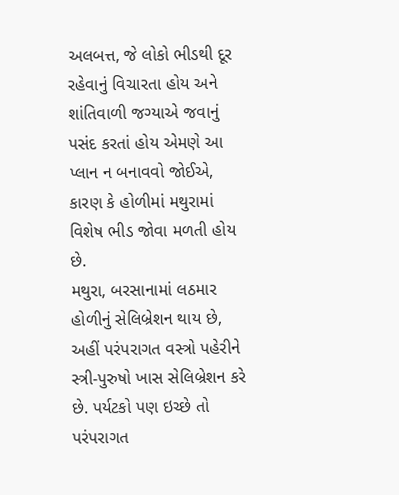અલબત્ત, જે લોકો ભીડથી દૂર રહેવાનું વિચારતા હોય અને શાંતિવાળી જગ્યાએ જવાનું પસંદ કરતાં હોય એમણે આ પ્લાન ન બનાવવો જોઈએ, કારણ કે હોળીમાં મથુરામાં વિશેષ ભીડ જોવા મળતી હોય છે.
મથુરા, બરસાનામાં લઠમાર હોળીનું સેલિબ્રેશન થાય છે, અહીં પરંપરાગત વસ્ત્રો પહેરીને સ્ત્રી-પુરુષો ખાસ સેલિબ્રેશન કરે છે. પર્યટકો પણ ઇચ્છે તો પરંપરાગત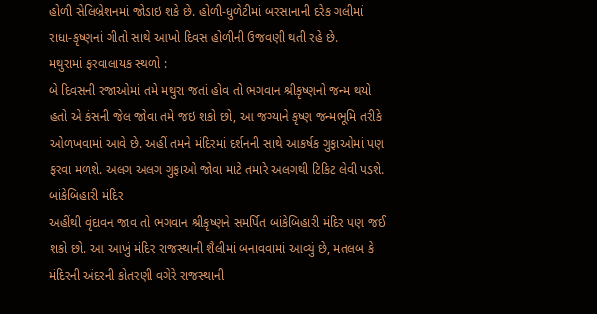હોળી સેલિબ્રેશનમાં જોડાઇ શકે છે. હોળી-ધુળેટીમાં બરસાનાની દરેક ગલીમાં રાધા-કૃષ્ણનાં ગીતો સાથે આખો દિવસ હોળીની ઉજવણી થતી રહે છે.
મથુરામાં ફરવાલાયક સ્થળો :
બે દિવસની રજાઓમાં તમે મથુરા જતાં હોવ તો ભગવાન શ્રીકૃષ્ણનો જન્મ થયો હતો એ કંસની જેલ જોવા તમે જઇ શકો છો, આ જગ્યાને કૃષ્ણ જન્મભૂમિ તરીકે ઓળખવામાં આવે છે. અહીં તમને મંદિરમાં દર્શનની સાથે આકર્ષક ગુફાઓમાં પણ ફરવા મળશે. અલગ અલગ ગુફાઓ જોવા માટે તમારે અલગથી ટિકિટ લેવી પડશે.
બાંકેબિહારી મંદિર
અહીંથી વૃંદાવન જાવ તો ભગવાન શ્રીકૃષ્ણને સમર્પિત બાંકેબિહારી મંદિર પણ જઈ શકો છો. આ આખું મંદિર રાજસ્થાની શૈલીમાં બનાવવામાં આવ્યું છે, મતલબ કે મંદિરની અંદરની કોતરણી વગેરે રાજસ્થાની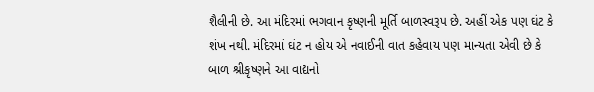શૈલીની છે. આ મંદિરમાં ભગવાન કૃષ્ણની મૂર્તિ બાળસ્વરૂપ છે. અહીં એક પણ ઘંટ કે શંખ નથી. મંદિરમાં ઘંટ ન હોય એ નવાઈની વાત કહેવાય પણ માન્યતા એવી છે કે બાળ શ્રીકૃષ્ણને આ વાદ્યનો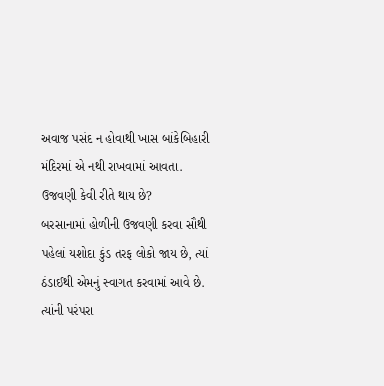અવાજ પસંદ ન હોવાથી ખાસ બાંકેબિહારી મંદિરમાં એ નથી રાખવામાં આવતા.
ઉજવણી કેવી રીતે થાય છે?
બરસાનામાં હોળીની ઉજવણી કરવા સૌથી પહેલાં યશોદા કુંડ તરફ લોકો જાય છે, ત્યાં ઠંડાઈથી એમનું સ્વાગત કરવામાં આવે છે. ત્યાંની પરંપરા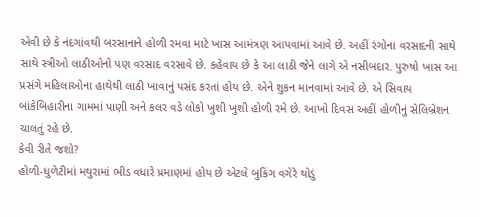એવી છે કે નંદગાંવથી બરસાનાને હોળી રમવા માટે ખાસ આમંત્રણ આપવામાં આવે છે. અહીં રંગોના વરસાદની સાથે સાથે સ્ત્રીઓ લાઠીઓનો પણ વરસાદ વરસાવે છે. કહેવાય છે કે આ લાઠી જેને લાગે એ નસીબદાર. પુરુષો ખાસ આ પ્રસંગે મહિલાઓના હાથેથી લાઠી ખાવાનું પસંદ કરતાં હોય છે. એને શુકન માનવામાં આવે છે. એ સિવાય બાંકેબિહારીના ગામમાં પાણી અને કલર વડે લોકો ખુશી ખુશી હોળી રમે છે. આખો દિવસ અહીં હોળીનું સેલિબ્રેશન ચાલતું રહે છે.
કેવી રીતે જશો?
હોળી-ધુળેટીમાં મથુરામાં ભીડ વધારે પ્રમાણમાં હોય છે એટલે બુકિંગ વગેરે થોડું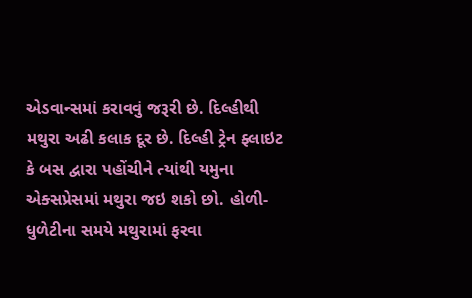એડવાન્સમાં કરાવવું જરૂરી છે. દિલ્હીથી મથુરા અઢી કલાક દૂર છે. દિલ્હી ટ્રેન ફ્લાઇટ કે બસ દ્વારા પહોંચીને ત્યાંથી યમુના એક્સપ્રેસમાં મથુરા જઇ શકો છો. હોળી-ધુળેટીના સમયે મથુરામાં ફરવા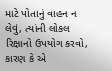માટે પોતાનું વાહન ન લેવું, ત્યાંની લોકલ રિક્ષાનો ઉપયોગ કરવો, કારણ કે એ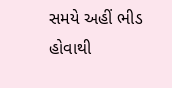સમયે અહીં ભીડ હોવાથી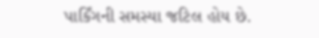પાર્કિંગની સમસ્યા જટિલ હોય છે.